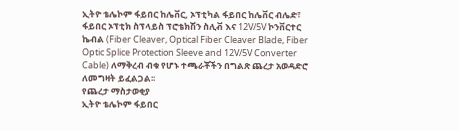ኢትዮ ቴሌኮም ፋይበር ከሌቨር, ኦፕቲካል ፋይበር ከሌቨር ብሌድ፣ ፋይበር ኦፕቲክ ስፕላይስ ፕሮቴክሽን ስሊቭ እና 12V/5V ኮንቨርተር ኬብል (Fiber Cleaver, Optical Fiber Cleaver Blade, Fiber Optic Splice Protection Sleeve and 12V/5V Converter Cable) ለማቅረብ ብቁ የሆኑ ተጫራቾችን በግልጽ ጨረታ አወዳድሮ ለመግዛት ይፈልጋል፡፡
የጨረታ ማስታወቂያ
ኢትዮ ቴሌኮም ፋይበር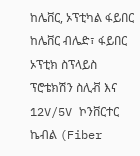ከሌቨር, ኦፕቲካል ፋይበር ከሌቨር ብሌድ፣ ፋይበር ኦፕቲክ ስፕላይስ ፕሮቴክሽን ስሊቭ እና 12V/5V ኮንቨርተር ኬብል (Fiber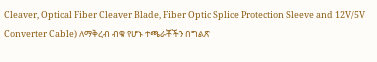Cleaver, Optical Fiber Cleaver Blade, Fiber Optic Splice Protection Sleeve and 12V/5V Converter Cable) ለማቅረብ ብቁ የሆኑ ተጫራቾችን በግልጽ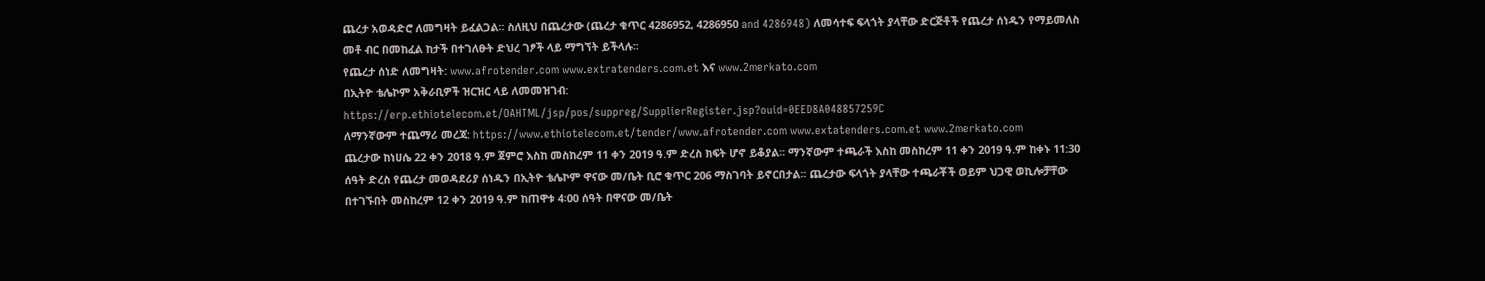ጨረታ አወዳድሮ ለመግዛት ይፈልጋል፡፡ ስለዚህ በጨረታው (ጨረታ ቁጥር 4286952, 4286950 and 4286948) ለመሳተፍ ፍላጎት ያላቸው ድርጅቶች የጨረታ ሰነዱን የማይመለስ መቶ ብር በመከፈል ከታች በተገለፁት ድህረ ገፆች ላይ ማግኘት ይችላሉ፡፡
የጨረታ ሰነድ ለመግዛት: www.afrotender.com www.extratenders.com.et እና www.2merkato.com
በኢትዮ ቴሌኮም አቅራቢዎች ዝርዝር ላይ ለመመዝገብ: https://erp.ethiotelecom.et/OAHTML/jsp/pos/suppreg/SupplierRegister.jsp?ouid=0EED8A048857259C
ለማንኛውም ተጨማሪ መረጃ: https://www.ethiotelecom.et/tender/www.afrotender.com www.extatenders.com.et www.2merkato.com
ጨረታው ከነሀሴ 22 ቀን 2018 ዓ.ም ጀምሮ እስከ መስከረም 11 ቀን 2019 ዓ.ም ድረስ ክፍት ሆኖ ይቆያል፡፡ ማንኛውም ተጫራች እስከ መስከረም 11 ቀን 2019 ዓ.ም ከቀኑ 11:30 ሰዓት ድረስ የጨረታ መወዳደሪያ ሰነዱን በኢትዮ ቴሌኮም ዋናው መ/ቤት ቢሮ ቁጥር 206 ማስገባት ይኖርበታል፡፡ ጨረታው ፍላጎት ያላቸው ተጫራቾች ወይም ህጋዊ ወኪሎቻቸው በተገኙበት መስከረም 12 ቀን 2019 ዓ.ም ከጠዋቱ 4፡00 ሰዓት በዋናው መ/ቤት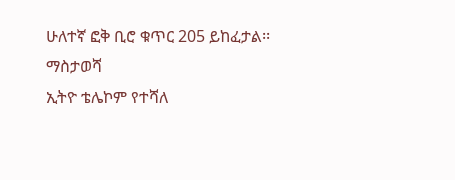ሁለተኛ ፎቅ ቢሮ ቁጥር 205 ይከፈታል፡፡
ማስታወሻ
ኢትዮ ቴሌኮም የተሻለ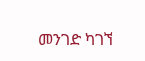መንገድ ካገኘ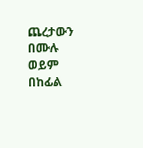ጨረታውን በሙሉ ወይም በከፊል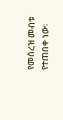የመሰረዝ መብቱ የተጠበቀ ነው፡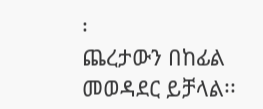፡
ጨረታውን በከፊል መወዳደር ይቻላል፡፡